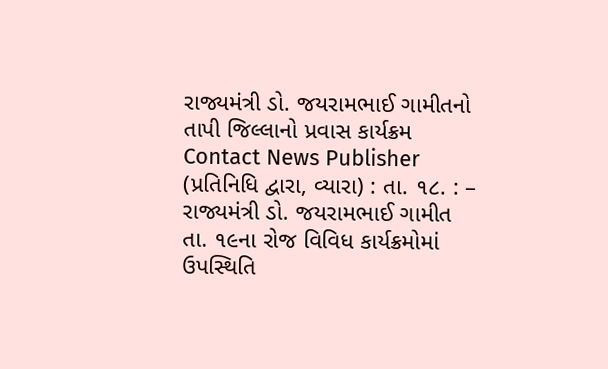રાજ્યમંત્રી ડો. જયરામભાઈ ગામીતનો તાપી જિલ્લાનો પ્રવાસ કાર્યક્રમ
Contact News Publisher
(પ્રતિનિધિ દ્વારા, વ્યારા) : તા. ૧૮. : – રાજ્યમંત્રી ડો. જયરામભાઈ ગામીત તા. ૧૯ના રોજ વિવિધ કાર્યક્રમોમાં ઉપસ્થિતિ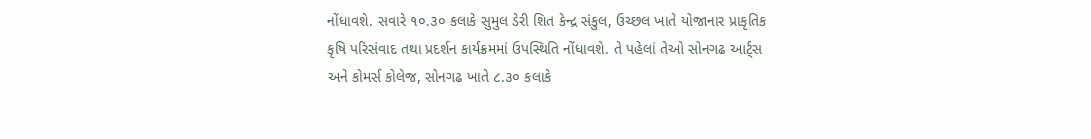નોંધાવશે. સવારે ૧૦.૩૦ કલાકે સુમુલ ડેરી શિત કેન્દ્ર સંકુલ, ઉચ્છલ ખાતે યોજાનાર પ્રાકૃતિક કૃષિ પરિસંવાદ તથા પ્રદર્શન કાર્યક્રમમાં ઉપસ્થિતિ નોંધાવશે. તે પહેલાં તેઓ સોનગઢ આર્ટ્સ અને કોમર્સ કોલેજ, સોનગઢ ખાતે ૮.૩૦ કલાકે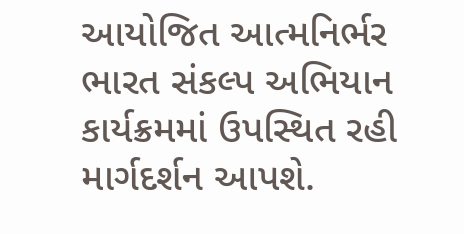આયોજિત આત્મનિર્ભર ભારત સંકલ્પ અભિયાન કાર્યક્રમમાં ઉપસ્થિત રહી માર્ગદર્શન આપશે.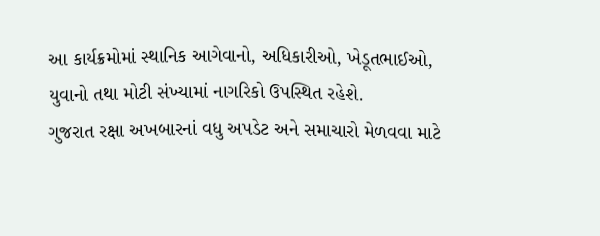આ કાર્યક્રમોમાં સ્થાનિક આગેવાનો, અધિકારીઓ, ખેડૂતભાઈઓ, યુવાનો તથા મોટી સંખ્યામાં નાગરિકો ઉપસ્થિત રહેશે.
ગુજરાત રક્ષા અખબારનાં વધુ અપડેટ અને સમાચારો મેળવવા માટે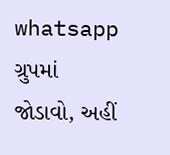whatsapp ગ્રુપમાં જોડાવો, અહીં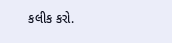કલીક કરો.